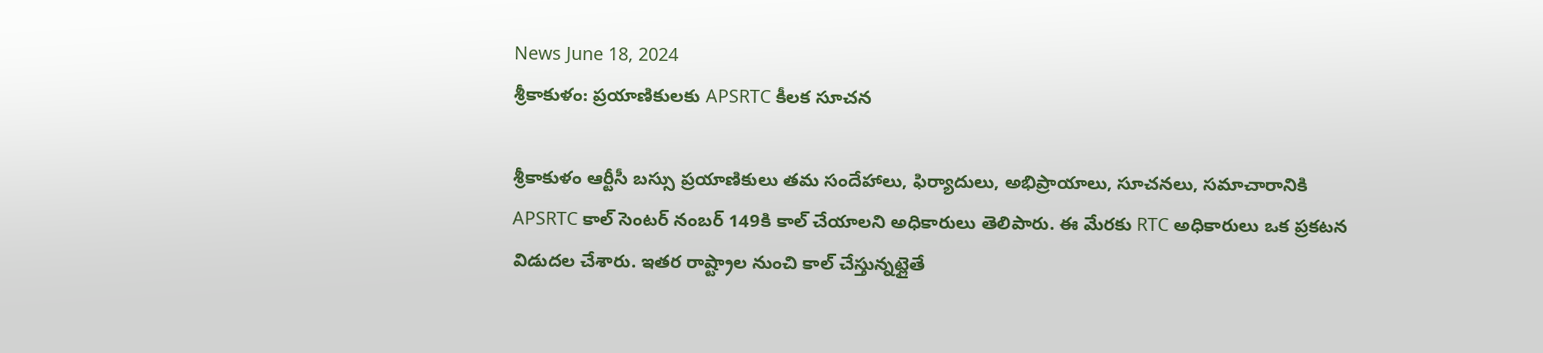News June 18, 2024
శ్రీకాకుళం: ప్రయాణికులకు APSRTC కీలక సూచన

శ్రీకాకుళం ఆర్టీసీ బస్సు ప్రయాణికులు తమ సందేహాలు, ఫిర్యాదులు, అభిప్రాయాలు, సూచనలు, సమాచారానికి APSRTC కాల్ సెంటర్ నంబర్ 149కి కాల్ చేయాలని అధికారులు తెలిపారు. ఈ మేరకు RTC అధికారులు ఒక ప్రకటన విడుదల చేశారు. ఇతర రాష్ట్రాల నుంచి కాల్ చేస్తున్నట్లైతే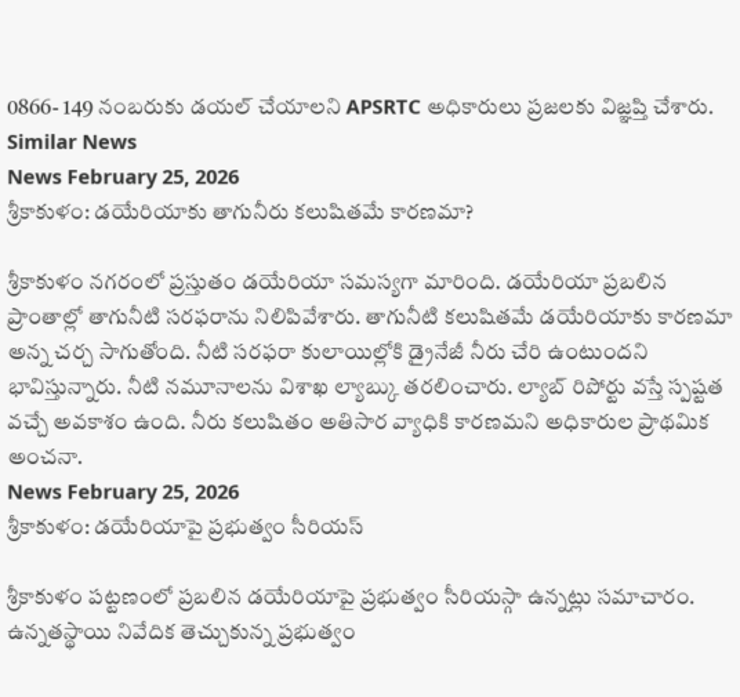0866- 149 నంబరుకు డయల్ చేయాలని APSRTC అధికారులు ప్రజలకు విజ్ఞప్తి చేశారు.
Similar News
News February 25, 2026
శ్రీకాకుళం: డయేరియాకు తాగునీరు కలుషితమే కారణమా?

శ్రీకాకుళం నగరంలో ప్రస్తుతం డయేరియా సమస్యగా మారింది. డయేరియా ప్రబలిన ప్రాంతాల్లో తాగునీటి సరఫరాను నిలిపివేశారు. తాగునీటి కలుషితమే డయేరియాకు కారణమా అన్న చర్చ సాగుతోంది. నీటి సరఫరా కులాయిల్లోకి డ్రైనేజీ నీరు చేరి ఉంటుందని భావిస్తున్నారు. నీటి నమూనాలను విశాఖ ల్యాబ్కు తరలించారు. ల్యాబ్ రిపోర్టు వస్తే స్పష్టత వచ్చే అవకాశం ఉంది. నీరు కలుషితం అతిసార వ్యాధికి కారణమని అధికారుల ప్రాథమిక అంచనా.
News February 25, 2026
శ్రీకాకుళం: డయేరియాపై ప్రభుత్వం సీరియస్

శ్రీకాకుళం పట్టణంలో ప్రబలిన డయేరియాపై ప్రభుత్వం సీరియస్గా ఉన్నట్లు సమాచారం. ఉన్నతస్థాయి నివేదిక తెచ్చుకున్న ప్రభుత్వం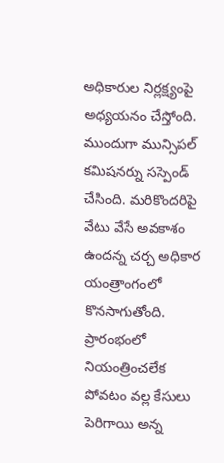అధికారుల నిర్లక్ష్యంపై అధ్యయనం చేస్తోంది. ముందుగా మున్సిపల్ కమిషనర్ను సస్పెండ్ చేసింది. మరికొందరిపై వేటు వేసే అవకాశం ఉందన్న చర్చ అధికార యంత్రాంగంలో కొనసాగుతోంది. ప్రారంభంలో నియంత్రించలేక పోవటం వల్ల కేసులు పెరిగాయి అన్న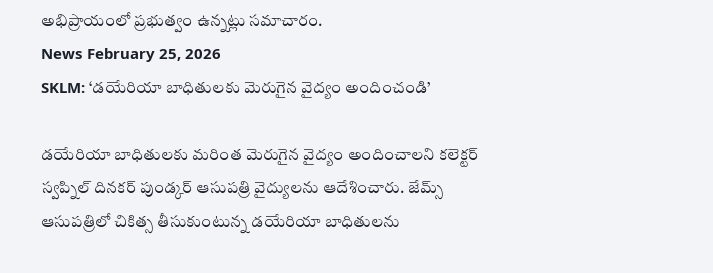అభిప్రాయంలో ప్రభుత్వం ఉన్నట్లు సమాచారం.
News February 25, 2026
SKLM: ‘డయేరియా బాధితులకు మెరుగైన వైద్యం అందించండి’

డయేరియా బాధితులకు మరింత మెరుగైన వైద్యం అందించాలని కలెక్టర్ స్వప్నిల్ దినకర్ పుండ్కర్ ఆసుపత్రి వైద్యులను ఆదేశించారు. జేమ్స్ ఆసుపత్రిలో చికిత్స తీసుకుంటున్న డయేరియా బాధితులను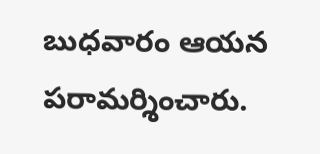బుధవారం ఆయన పరామర్శించారు.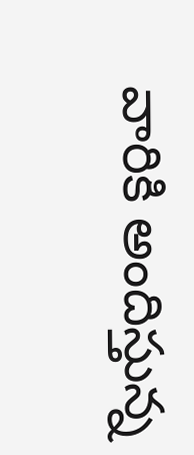వారికి అందిస్తున్న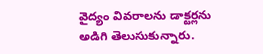వైద్యం వివరాలను డాక్టర్లను అడిగి తెలుసుకున్నారు.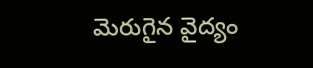మెరుగైన వైద్యం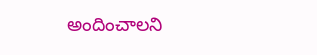అందించాలని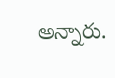అన్నారు.